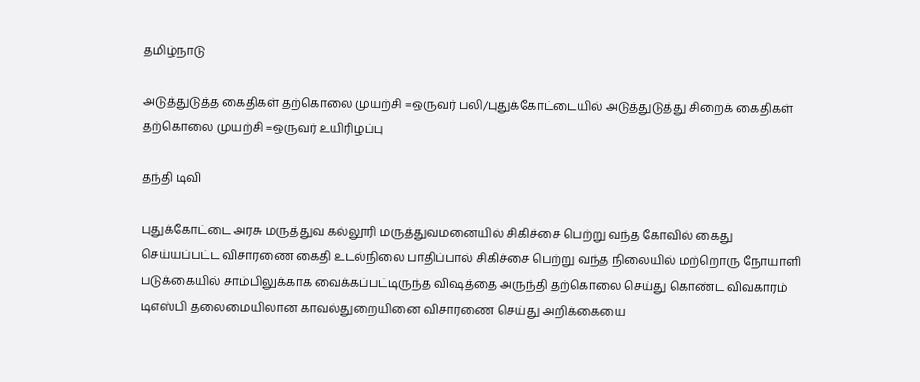தமிழ்நாடு

அடுத்துடுத்த கைதிகள் தற்கொலை முயற்சி =ஒருவர் பலி/புதுக்கோட்டையில் அடுத்துடுத்து சிறைக் கைதிகள் தற்கொலை முயற்சி =ஒருவர் உயிரிழப்பு

தந்தி டிவி

புதுக்கோட்டை அரசு மருத்துவ கல்லூரி மருத்துவமனையில் சிகிச்சை பெற்று வந்த கோவில் கைது செய்யப்பட்ட விசாரணை கைதி உடல்நிலை பாதிப்பால் சிகிச்சை பெற்று வந்த நிலையில் மற்றொரு நோயாளி படுக்கையில் சாம்பிலுக்காக வைக்கப்பட்டிருந்த விஷத்தை அருந்தி தற்கொலை செய்து கொண்ட விவகாரம் டிஎஸ்பி தலைமையிலான காவல்துறையினை விசாரணை செய்து அறிக்கையை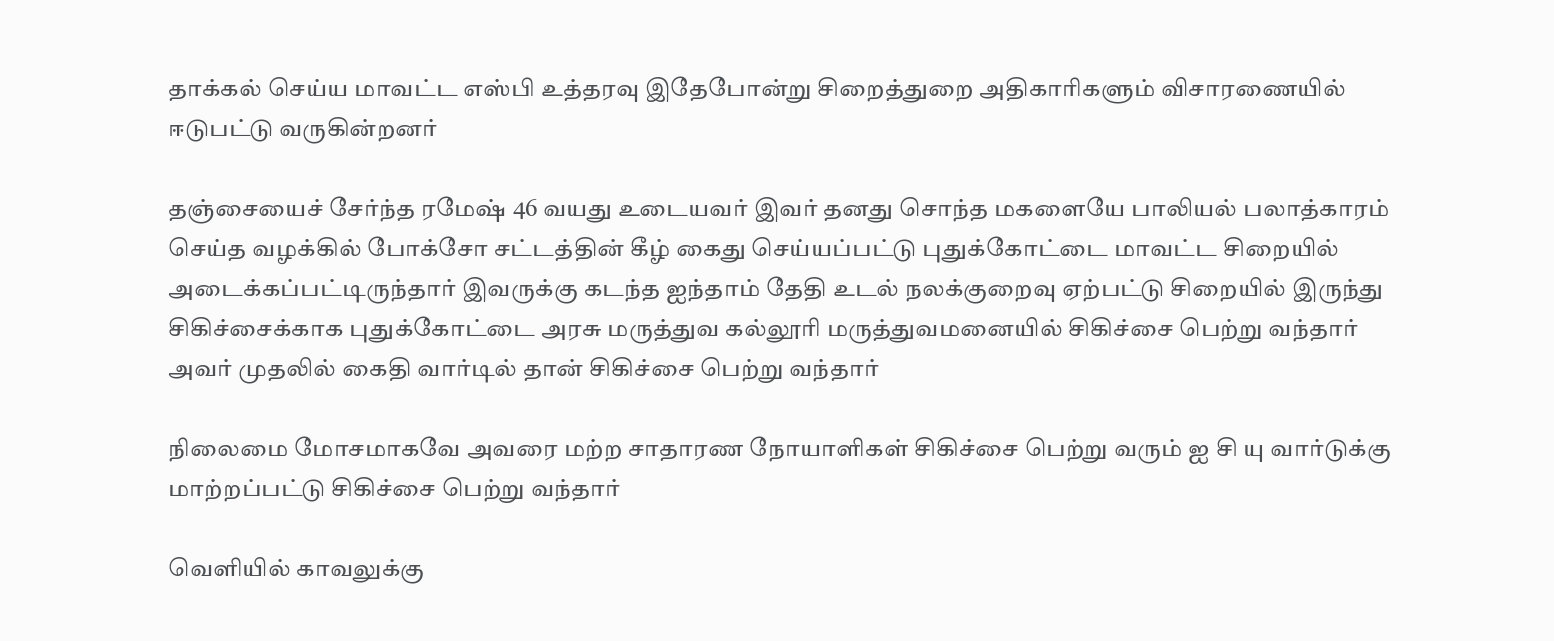தாக்கல் செய்ய மாவட்ட எஸ்பி உத்தரவு இதேபோன்று சிறைத்துறை அதிகாரிகளும் விசாரணையில் ஈடுபட்டு வருகின்றனர்

தஞ்சையைச் சேர்ந்த ரமேஷ் 46 வயது உடையவர் இவர் தனது சொந்த மகளையே பாலியல் பலாத்காரம் செய்த வழக்கில் போக்சோ சட்டத்தின் கீழ் கைது செய்யப்பட்டு புதுக்கோட்டை மாவட்ட சிறையில் அடைக்கப்பட்டிருந்தார் இவருக்கு கடந்த ஐந்தாம் தேதி உடல் நலக்குறைவு ஏற்பட்டு சிறையில் இருந்து சிகிச்சைக்காக புதுக்கோட்டை அரசு மருத்துவ கல்லூரி மருத்துவமனையில் சிகிச்சை பெற்று வந்தார் அவர் முதலில் கைதி வார்டில் தான் சிகிச்சை பெற்று வந்தார்

நிலைமை மோசமாகவே அவரை மற்ற சாதாரண நோயாளிகள் சிகிச்சை பெற்று வரும் ஐ சி யு வார்டுக்கு மாற்றப்பட்டு சிகிச்சை பெற்று வந்தார்

வெளியில் காவலுக்கு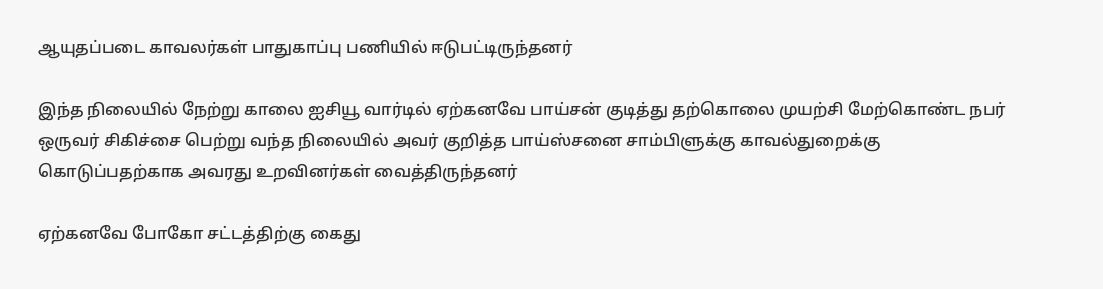ஆயுதப்படை காவலர்கள் பாதுகாப்பு பணியில் ஈடுபட்டிருந்தனர்

இந்த நிலையில் நேற்று காலை ஐசியூ வார்டில் ஏற்கனவே பாய்சன் குடித்து தற்கொலை முயற்சி மேற்கொண்ட நபர் ஒருவர் சிகிச்சை பெற்று வந்த நிலையில் அவர் குறித்த பாய்ஸ்சனை சாம்பிளுக்கு காவல்துறைக்கு கொடுப்பதற்காக அவரது உறவினர்கள் வைத்திருந்தனர்

ஏற்கனவே போகோ சட்டத்திற்கு கைது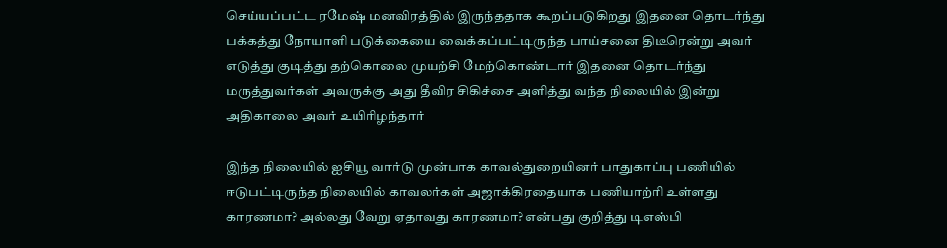செய்யப்பட்ட ரமேஷ் மனவிரத்தில் இருந்ததாக கூறப்படுகிறது இதனை தொடர்ந்து பக்கத்து நோயாளி படுக்கையை வைக்கப்பட்டிருந்த பாய்சனை திடீரென்று அவர் எடுத்து குடித்து தற்கொலை முயற்சி மேற்கொண்டார் இதனை தொடர்ந்து மருத்துவர்கள் அவருக்கு அது தீவிர சிகிச்சை அளித்து வந்த நிலையில் இன்று அதிகாலை அவர் உயிரிழந்தார்

இந்த நிலையில் ஐசியூ வார்டு முன்பாக காவல்துறையினர் பாதுகாப்பு பணியில் ஈடுபட்டிருந்த நிலையில் காவலர்கள் அஜாக்கிரதையாக பணியாற்ரி உள்ளது காரணமா? அல்லது வேறு ஏதாவது காரணமா? என்பது குறித்து டிஎஸ்பி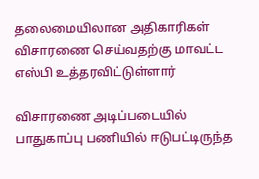தலைமையிலான அதிகாரிகள் விசாரணை செய்வதற்கு மாவட்ட எஸ்பி உத்தரவிட்டுள்ளார்

விசாரணை அடிப்படையில் பாதுகாப்பு பணியில் ஈடுபட்டிருந்த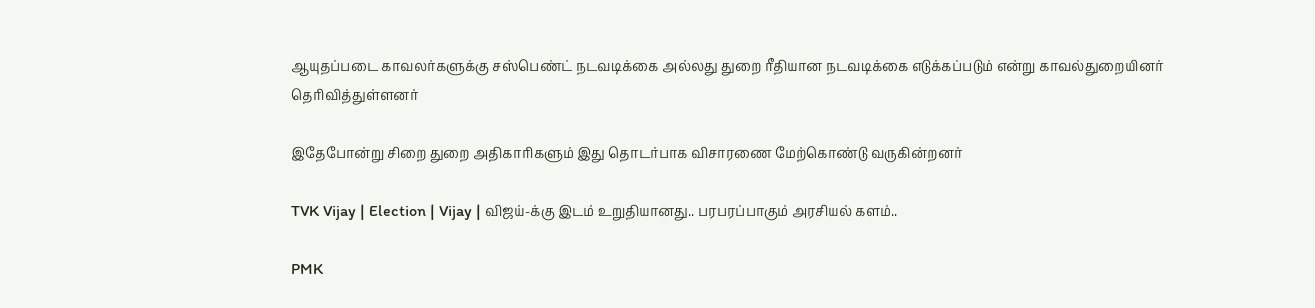ஆயுதப்படை காவலர்களுக்கு சஸ்பெண்ட் நடவடிக்கை அல்லது துறை ரீதியான நடவடிக்கை எடுக்கப்படும் என்று காவல்துறையினர் தெரிவித்துள்ளனர்

இதேபோன்று சிறை துறை அதிகாரிகளும் இது தொடர்பாக விசாரணை மேற்கொண்டு வருகின்றனர்

TVK Vijay | Election | Vijay | விஜய்-க்கு இடம் உறுதியானது.. பரபரப்பாகும் அரசியல் களம்..

PMK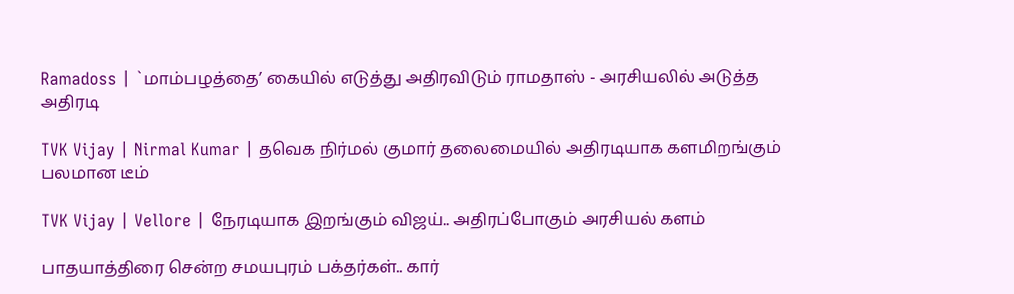Ramadoss | `மாம்பழத்தை’ கையில் எடுத்து அதிரவிடும் ராமதாஸ் - அரசியலில் அடுத்த அதிரடி

TVK Vijay | Nirmal Kumar | தவெக நிர்மல் குமார் தலைமையில் அதிரடியாக களமிறங்கும் பலமான டீம்

TVK Vijay | Vellore | நேரடியாக இறங்கும் விஜய்.. அதிரப்போகும் அரசியல் களம்

பாதயாத்திரை சென்ற சமயபுரம் பக்தர்கள்.. கார்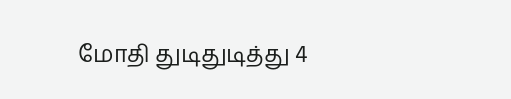மோதி துடிதுடித்து 4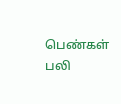பெண்கள் பலி